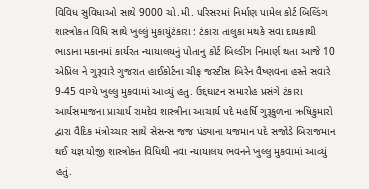વિવિધ સુવિધાઓ સાથે 9000 ચો.મી. પરિસરમાં નિર્માણ પામેલ કોર્ટ બિલ્ડિંગ શાસ્ત્રોકત વિધિ સાથે ખુલ્લું મુકાયુંટંકારા : ટંકારા તાલુકા મથકે સવા દાયકાથી ભાડાના મકાનમાં કાર્યરત ન્યાયાલયનું પોતાનુ કોર્ટ બિલ્ડીંગ નિમાર્ણ થતા આજે 10 એપ્રિલ ને ગુરૂવારે ગુજરાત હાઈકોર્ટના ચીફ જસ્ટીસ બિરેન વૈષ્ણવના હસ્તે સવારે 9-45 વાગ્યે ખુલ્લુ મુકવામાં આવ્યું હતુ. ઉદ્દઘાટન સમારોહ પ્રસંગે ટંકારા આર્યસમાજના પ્રાચાર્ય રામદેવ શાસ્ત્રીના આચાર્ય પદે મહર્ષિ ગુરૂકુળના ઋષિકુમારો દ્વારા વૈદિક મંત્રોચ્ચાર સાથે સેસન્સ જજ પંડ્યાના યજમાન પદે સજોડે બિરાજમાન થઈ યજ્ઞ યોજી શાસ્ત્રોક્ત વિધિથી નવા ન્યાયાલય ભવનને ખુલ્લુ મુકવામાં આવ્યું હતું.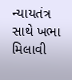ન્યાયતંત્ર સાથે ખભા મિલાવી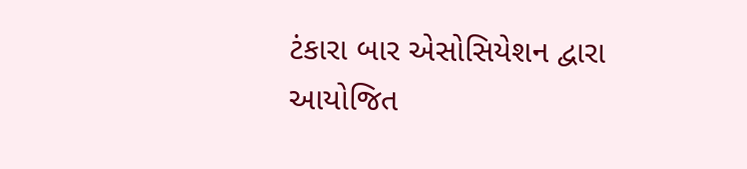ટંકારા બાર એસોસિયેશન દ્વારા આયોજિત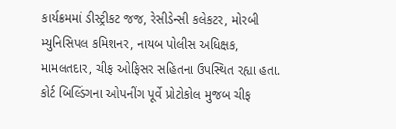કાર્યક્રમમાં ડીસ્ટ્રીકટ જજ, રેસીડેન્સી કલેકટર, મોરબી મ્યુનિસિપલ કમિશનર, નાયબ પોલીસ અધિક્ષક, મામલતદાર, ચીફ ઓફિસર સહિતના ઉપસ્થિત રહ્યા હતા. કોર્ટ બિલ્ડિંગના ઓપનીંગ પૂર્વે પ્રોટોકોલ મુજબ ચીફ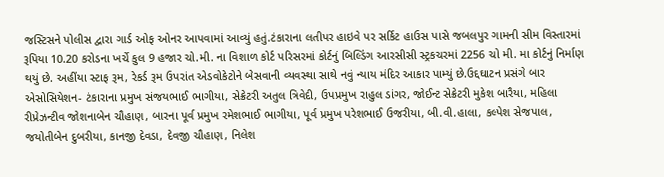જસ્ટિસને પોલીસ દ્વારા ગાર્ડ ઓફ ઓનર આપવામાં આવ્યું હતું.ટંકારાના લતીપર હાઇવે પર સર્કિટ હાઉસ પાસે જબલપુર ગામની સીમ વિસ્તારમાં રૂપિયા 10.20 કરોડના ખર્ચે કુલ 9 હજાર ચો.મી. ના વિશાળ કોર્ટ પરિસરમાં કોર્ટનું બિલ્ડિંગ આરસીસી સ્ટ્રકચરમાં 2256 ચો મી. મા કોર્ટનું નિર્માણ થયું છે. અહીંયા સ્ટાફ રૂમ, રેકર્ડ રૂમ ઉપરાંત એડવોકેટોને બેસવાની વ્યવસ્થા સાથે નવું ન્યાય મંદિર આકાર પામ્યું છે.ઉદ્દઘાટન પ્રસંગે બાર એસોસિયેશન- ટંકારાના પ્રમુખ સંજયભાઈ ભાગીયા, સેક્રેટરી અતુલ ત્રિવેદી, ઉપપ્રમુખ રાહુલ ડાંગર, જોઈન્ટ સેક્રેટરી મુકેશ બારૈયા, મહિલા રીપ્રેઝન્ટીવ જોશનાબેન ચૌહાણ, બારના પૂર્વ પ્રમુખ રમેશભાઈ ભાગીયા, પૂર્વ પ્રમુખ પરેશભાઈ ઉજરીયા, બી.વી.હાલા, કલ્પેશ સેજપાલ, જયોતીબેન દુબરીયા, કાનજી દેવડા, દેવજી ચૌહાણ, નિલેશ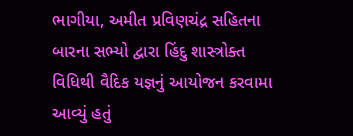ભાગીયા, અમીત પ્રવિણચંદ્ર સહિતના બારના સભ્યો દ્વારા હિંદુ શાસ્ત્રોક્ત વિધિથી વૈદિક યજ્ઞનું આયોજન કરવામા આવ્યું હતું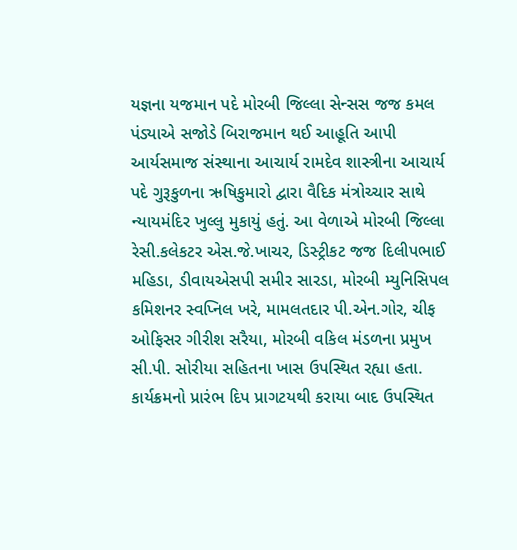યજ્ઞના યજમાન પદે મોરબી જિલ્લા સેન્સસ જજ કમલ પંડ્યાએ સજોડે બિરાજમાન થઈ આહૂતિ આપી આર્યસમાજ સંસ્થાના આચાર્ય રામદેવ શાસ્ત્રીના આચાર્ય પદે ગુરૂકુળના ઋષિકુમારો દ્વારા વૈદિક મંત્રોચ્ચાર સાથે ન્યાયમંદિર ખુલ્લુ મુકાયું હતું. આ વેળાએ મોરબી જિલ્લા રેસી.કલેકટર એસ.જે.ખાચર, ડિસ્ટ્રીકટ જજ દિલીપભાઈ મહિડા, ડીવાયએસપી સમીર સારડા, મોરબી મ્યુનિસિપલ કમિશનર સ્વપ્નિલ ખરે, મામલતદાર પી.એન.ગોર, ચીફ ઓફિસર ગીરીશ સરૈયા, મોરબી વકિલ મંડળના પ્રમુખ સી.પી. સોરીયા સહિતના ખાસ ઉપસ્થિત રહ્યા હતા. કાર્યક્રમનો પ્રારંભ દિપ પ્રાગટયથી કરાયા બાદ ઉપસ્થિત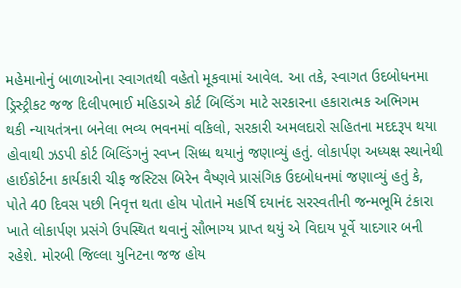મહેમાનોનું બાળાઓના સ્વાગતથી વહેતો મૂકવામાં આવેલ. આ તકે, સ્વાગત ઉદબોધનમા ડ્રિસ્ટ્રીકટ જજ દિલીપભાઈ મહિડાએ કોર્ટ બિલ્ડિંગ માટે સરકારના હકારાત્મક અભિગમ થકી ન્યાયતંત્રના બનેલા ભવ્ય ભવનમાં વકિલો, સરકારી અમલદારો સહિતના મદદરૂપ થયા હોવાથી ઝડપી કોર્ટ બિલ્ડિંગનું સ્વપ્ન સિધ્ધ થયાનું જણાવ્યું હતું. લોકાર્પણ અધ્યક્ષ સ્થાનેથી હાઈકોર્ટના કાર્યકારી ચીફ જસ્ટિસ બિરેન વૈષ્ણવે પ્રાસંગિક ઉદબોધનમાં જણાવ્યું હતું કે, પોતે 40 દિવસ પછી નિવૃત્ત થતા હોય પોતાને મહર્ષિ દયાનંદ સરસ્વતીની જન્મભૂમિ ટંકારા ખાતે લોકાર્પણ પ્રસંગે ઉપસ્થિત થવાનું સૌભાગ્ય પ્રાપ્ત થયું એ વિદાય પૂર્વે યાદગાર બની રહેશે. મોરબી જિલ્લા યુનિટના જજ હોય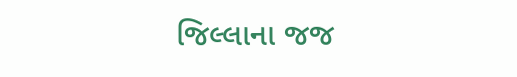જિલ્લાના જજ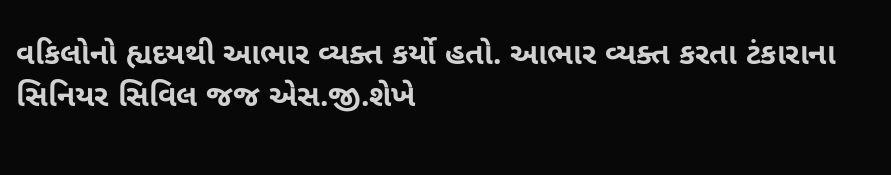વકિલોનો હ્યદયથી આભાર વ્યક્ત કર્યો હતો. આભાર વ્યક્ત કરતા ટંકારાના સિનિયર સિવિલ જજ એસ.જી.શેખે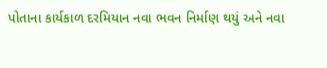પોતાના કાર્યકાળ દરમિયાન નવા ભવન નિર્માણ થયું અને નવા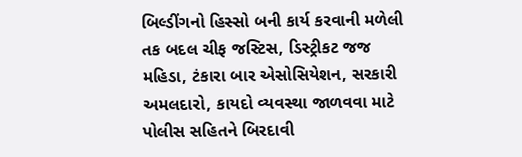બિલ્ડીંગનો હિસ્સો બની કાર્ય કરવાની મળેલી તક બદલ ચીફ જસ્ટિસ, ડિસ્ટ્રીકટ જજ મહિડા, ટંકારા બાર એસોસિયેશન, સરકારી અમલદારો, કાયદો વ્યવસ્થા જાળવવા માટે પોલીસ સહિતને બિરદાવી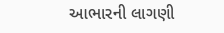આભારની લાગણી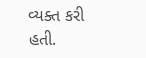વ્યક્ત કરી હતી.